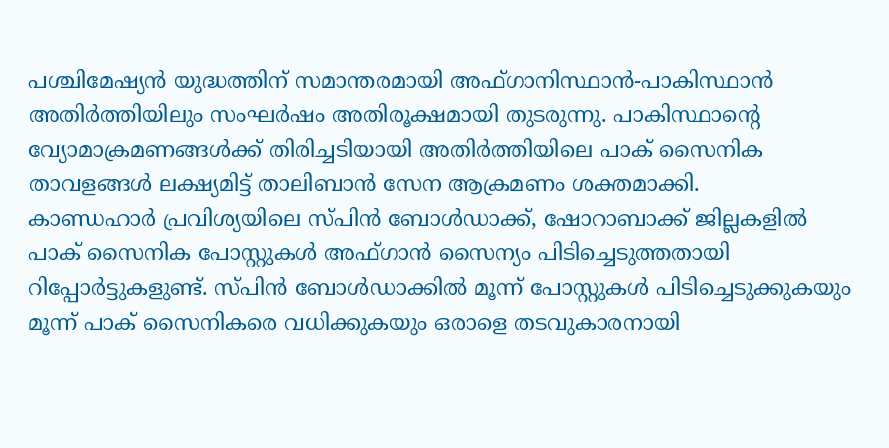പശ്ചിമേഷ്യൻ യുദ്ധത്തിന് സമാന്തരമായി അഫ്ഗാനിസ്ഥാൻ-പാകിസ്ഥാൻ അതിർത്തിയിലും സംഘർഷം അതിരൂക്ഷമായി തുടരുന്നു. പാകിസ്ഥാന്റെ വ്യോമാക്രമണങ്ങൾക്ക് തിരിച്ചടിയായി അതിർത്തിയിലെ പാക് സൈനിക താവളങ്ങൾ ലക്ഷ്യമിട്ട് താലിബാൻ സേന ആക്രമണം ശക്തമാക്കി.
കാണ്ഡഹാർ പ്രവിശ്യയിലെ സ്പിൻ ബോൾഡാക്ക്, ഷോറാബാക്ക് ജില്ലകളിൽ പാക് സൈനിക പോസ്റ്റുകൾ അഫ്ഗാൻ സൈന്യം പിടിച്ചെടുത്തതായി റിപ്പോർട്ടുകളുണ്ട്. സ്പിൻ ബോൾഡാക്കിൽ മൂന്ന് പോസ്റ്റുകൾ പിടിച്ചെടുക്കുകയും മൂന്ന് പാക് സൈനികരെ വധിക്കുകയും ഒരാളെ തടവുകാരനായി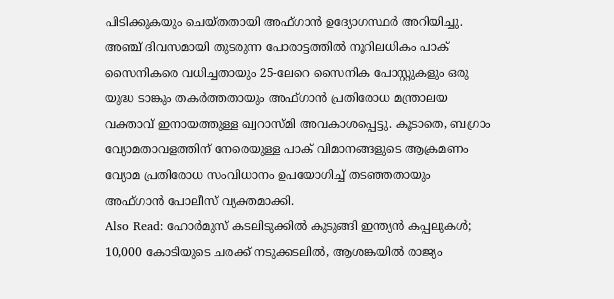പിടിക്കുകയും ചെയ്തതായി അഫ്ഗാൻ ഉദ്യോഗസ്ഥർ അറിയിച്ചു. അഞ്ച് ദിവസമായി തുടരുന്ന പോരാട്ടത്തിൽ നൂറിലധികം പാക് സൈനികരെ വധിച്ചതായും 25-ലേറെ സൈനിക പോസ്റ്റുകളും ഒരു യുദ്ധ ടാങ്കും തകർത്തതായും അഫ്ഗാൻ പ്രതിരോധ മന്ത്രാലയ വക്താവ് ഇനായത്തുള്ള ഖ്വറാസ്മി അവകാശപ്പെട്ടു. കൂടാതെ, ബഗ്രാം വ്യോമതാവളത്തിന് നേരെയുള്ള പാക് വിമാനങ്ങളുടെ ആക്രമണം വ്യോമ പ്രതിരോധ സംവിധാനം ഉപയോഗിച്ച് തടഞ്ഞതായും അഫ്ഗാൻ പോലീസ് വ്യക്തമാക്കി.
Also Read: ഹോർമുസ് കടലിടുക്കിൽ കുടുങ്ങി ഇന്ത്യൻ കപ്പലുകൾ; 10,000 കോടിയുടെ ചരക്ക് നടുക്കടലിൽ, ആശങ്കയിൽ രാജ്യം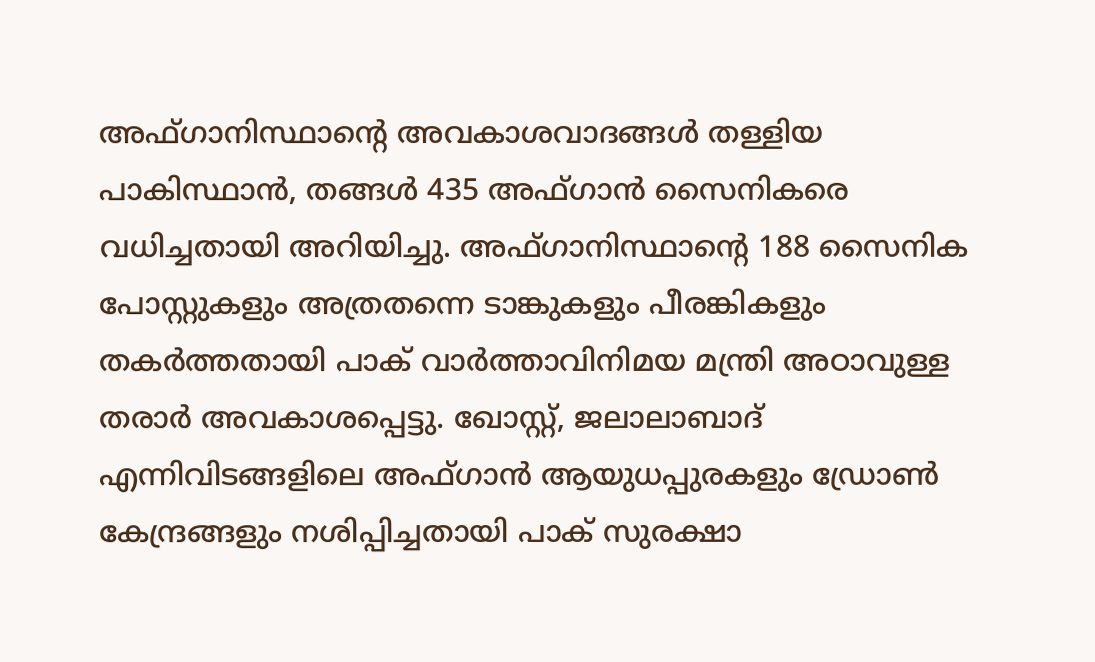അഫ്ഗാനിസ്ഥാന്റെ അവകാശവാദങ്ങൾ തള്ളിയ പാകിസ്ഥാൻ, തങ്ങൾ 435 അഫ്ഗാൻ സൈനികരെ വധിച്ചതായി അറിയിച്ചു. അഫ്ഗാനിസ്ഥാന്റെ 188 സൈനിക പോസ്റ്റുകളും അത്രതന്നെ ടാങ്കുകളും പീരങ്കികളും തകർത്തതായി പാക് വാർത്താവിനിമയ മന്ത്രി അഠാവുള്ള തരാർ അവകാശപ്പെട്ടു. ഖോസ്റ്റ്, ജലാലാബാദ് എന്നിവിടങ്ങളിലെ അഫ്ഗാൻ ആയുധപ്പുരകളും ഡ്രോൺ കേന്ദ്രങ്ങളും നശിപ്പിച്ചതായി പാക് സുരക്ഷാ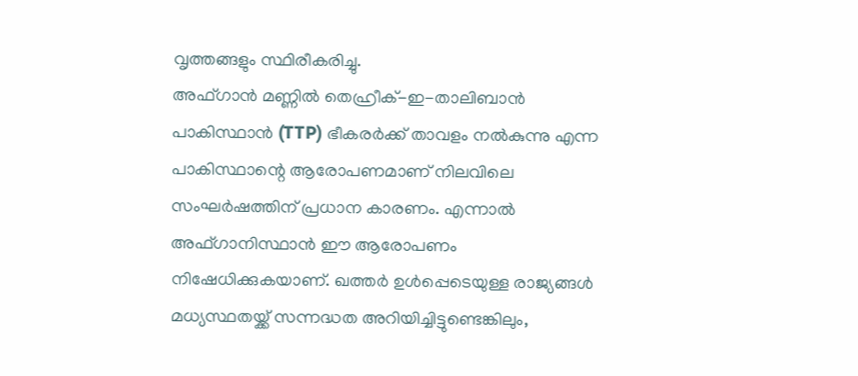വൃത്തങ്ങളും സ്ഥിരീകരിച്ചു.
അഫ്ഗാൻ മണ്ണിൽ തെഹ്രീക്-ഇ-താലിബാൻ പാകിസ്ഥാൻ (TTP) ഭീകരർക്ക് താവളം നൽകുന്നു എന്ന പാകിസ്ഥാന്റെ ആരോപണമാണ് നിലവിലെ സംഘർഷത്തിന് പ്രധാന കാരണം. എന്നാൽ അഫ്ഗാനിസ്ഥാൻ ഈ ആരോപണം നിഷേധിക്കുകയാണ്. ഖത്തർ ഉൾപ്പെടെയുള്ള രാജ്യങ്ങൾ മധ്യസ്ഥതയ്ക്ക് സന്നദ്ധത അറിയിച്ചിട്ടുണ്ടെങ്കിലും,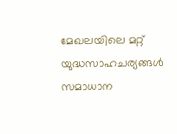മേഖലയിലെ മറ്റ് യുദ്ധസാഹചര്യങ്ങൾ സമാധാന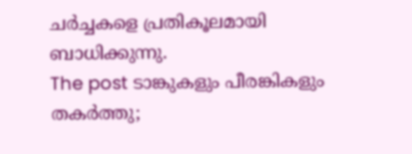ചർച്ചകളെ പ്രതികൂലമായി ബാധിക്കുന്നു.
The post ടാങ്കുകളും പീരങ്കികളും തകർത്തു;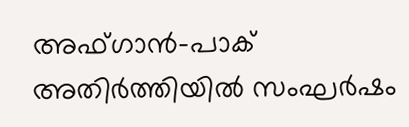അഫ്ഗാൻ-പാക് അതിർത്തിയിൽ സംഘർഷം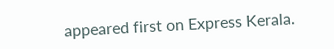appeared first on Express Kerala.